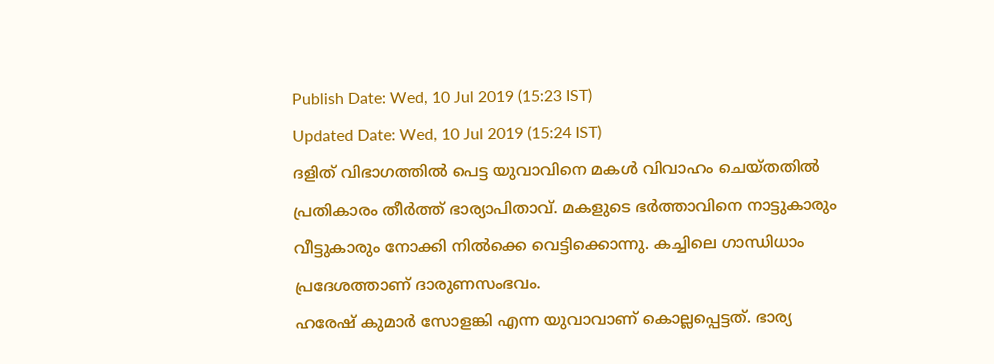Publish Date: Wed, 10 Jul 2019 (15:23 IST)
Updated Date: Wed, 10 Jul 2019 (15:24 IST)
ദളിത് വിഭാഗത്തിൽ പെട്ട യുവാവിനെ മകൾ വിവാഹം ചെയ്തതിൽ പ്രതികാരം തീർത്ത് ഭാര്യാപിതാവ്. മകളുടെ ഭർത്താവിനെ നാട്ടുകാരും വീട്ടുകാരും നോക്കി നിൽക്കെ വെട്ടിക്കൊന്നു. കച്ചിലെ ഗാന്ധിധാം പ്രദേശത്താണ് ദാരുണസംഭവം.
ഹരേഷ് കുമാർ സോളങ്കി എന്ന യുവാവാണ് കൊല്ലപ്പെട്ടത്. ഭാര്യ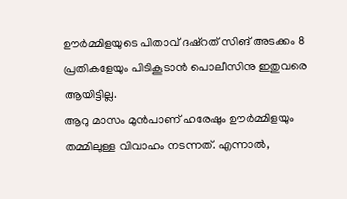ഊർമ്മിളയുടെ പിതാവ് ദഷ്റത് സിങ് അടക്കം 8 പ്രതികളേയും പിടികൂടാൻ പൊലീസിനു ഇതുവരെ ആയിട്ടില്ല.
ആറു മാസം മുൻപാണ് ഹരേഷും ഊർമ്മിളയും തമ്മിലുള്ള വിവാഹം നടന്നത്. എന്നാൽ,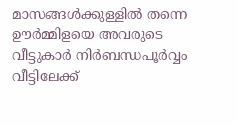മാസങ്ങൾക്കുള്ളിൽ തന്നെ ഊർമ്മിളയെ അവരുടെ വീട്ടുകാർ നിർബന്ധപൂർവ്വം വീട്ടിലേക്ക്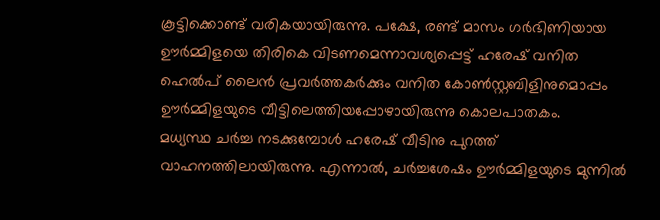കൂട്ടിക്കൊണ്ട് വരികയായിരുന്നു. പക്ഷേ, രണ്ട് മാസം ഗർഭിണിയായ ഊർമ്മിളയെ തിരികെ വിടണമെന്നാവശ്യപ്പെട്ട് ഹരേഷ് വനിത ഹെൽപ് ലൈൻ പ്രവർത്തകർക്കും വനിത കോൺസ്റ്റബിളിനുമൊപ്പം ഊർമ്മിളയുടെ വീട്ടിലെത്തിയപ്പോഴായിരുന്നു കൊലപാതകം.
മധ്യസ്ഥ ചർച്ച നടക്കുമ്പോൾ ഹരേഷ് വീടിനു പുറത്ത് വാഹനത്തിലായിരുന്നു. എന്നാൽ, ചർച്ചശേഷം ഊർമ്മിളയുടെ മുന്നിൽ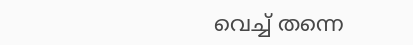വെച്ച് തന്നെ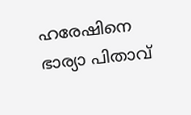ഹരേഷിനെ ഭാര്യാ പിതാവ്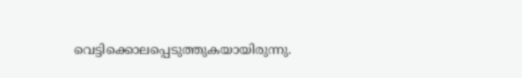വെട്ടിക്കൊലപ്പെടുത്തുകയായിരുന്നു.